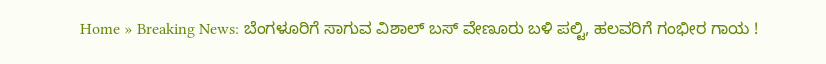Home » Breaking News: ಬೆಂಗಳೂರಿಗೆ ಸಾಗುವ ವಿಶಾಲ್ ಬಸ್ ವೇಣೂರು ಬಳಿ ಪಲ್ಟಿ, ಹಲವರಿಗೆ ಗಂಭೀರ ಗಾಯ !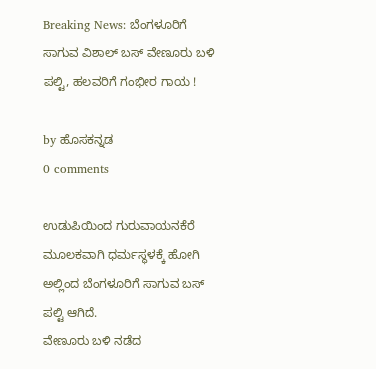Breaking News: ಬೆಂಗಳೂರಿಗೆ ಸಾಗುವ ವಿಶಾಲ್ ಬಸ್ ವೇಣೂರು ಬಳಿ ಪಲ್ಟಿ, ಹಲವರಿಗೆ ಗಂಭೀರ ಗಾಯ !

by ಹೊಸಕನ್ನಡ
0 comments

ಉಡುಪಿಯಿಂದ ಗುರುವಾಯನಕೆರೆ ಮೂಲಕವಾಗಿ ಧರ್ಮಸ್ಥಳಕ್ಕೆ ಹೋಗಿ ಅಲ್ಲಿಂದ ಬೆಂಗಳೂರಿಗೆ ಸಾಗುವ ಬಸ್ ಪಲ್ಟಿ ಆಗಿದೆ.
ವೇಣೂರು ಬಳಿ ನಡೆದ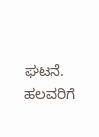ಘಟನೆ. ಹಲವರಿಗೆ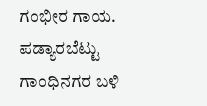ಗಂಭೀರ ಗಾಯ. ಪಡ್ಯಾರಬೆಟ್ಟು ಗಾಂಧಿನಗರ ಬಳಿ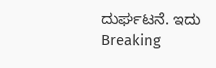ದುರ್ಘಟನೆ. ಇದು Breaking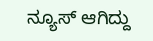ನ್ಯೂಸ್ ಆಗಿದ್ದು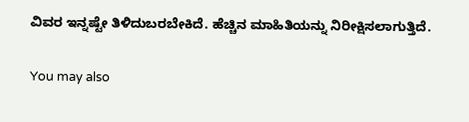ವಿವರ ಇನ್ನಷ್ಟೇ ತಿಳಿದುಬರಬೇಕಿದೆ. ಹೆಚ್ಚಿನ ಮಾಹಿತಿಯನ್ನು ನಿರೀಕ್ಷಿಸಲಾಗುತ್ತಿದೆ.

You may also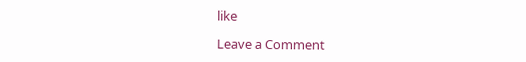like

Leave a Comment